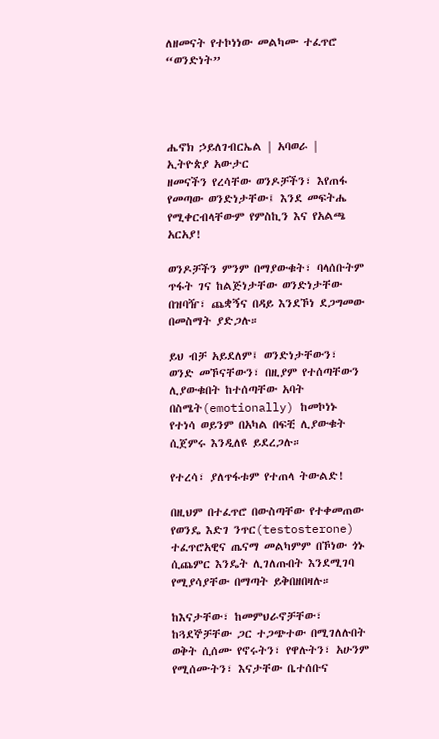ለዘመናት የተኮነነው መልካሙ ተፈጥሮ “ወንድነት”




ሔኖክ ኃይለገብርኤል | አባወራ | ኢትዮጵያ አውታር
ዘመናችን የረሳቸው ወንዶቻችን፣ እየጠፋ የመጣው ወንድነታቸው፤ እንደ መፍትሔ የሚቀርብላቸውም የምስኪን እና የአልጫ አርአያ!

ወንዶቻችን ምንም በማያውቁት፣ ባላሰቡትም ጥፋት ገና ከልጅነታቸው ወንድነታቸው በዝባዥ፣ ጨቋኝና በዳይ እንደኾነ ደጋግመው በመስማት ያድጋሉ።

ይህ ብቻ አይደለም፤ ወንድነታቸውን፣ ወንድ መኾናቸውን፣ በዚያም የተሰጣቸውን ሊያውቁበት ከተሰጣቸው አባት በስሜት(emotionally) ከመኮነኑ የተነሳ ወይንም በአካል በፍቺ ሊያውቁት ሲጀምሩ እንዲለዩ ይደረጋሉ።

የተረሳ፣ ያለጥፋቱም የተጠላ ትውልድ!

በዚህም በተፈጥሮ በውስጣቸው የተቀመጠው የወንዴ እድገ ንጥር(testosterone) ተፈጥሮአዊና ጤናማ መልካምም በኾነው ጎኑ ሲጨምር እንዴት ሊገለጡበት እንደሚገባ የሚያሳያቸው በማጣት ይቅበዘበዛሉ።

ከእናታቸው፣ ከመምህራኖቻቸው፣ ከጓደኞቻቸው ጋር ተጋጭተው በሚገለሉበት ወቅት ሲሰሙ የኖሩትን፣ የዋሉትን፣ አሁንም የሚሰሙትን፣ እናታቸው ቤተሰቡና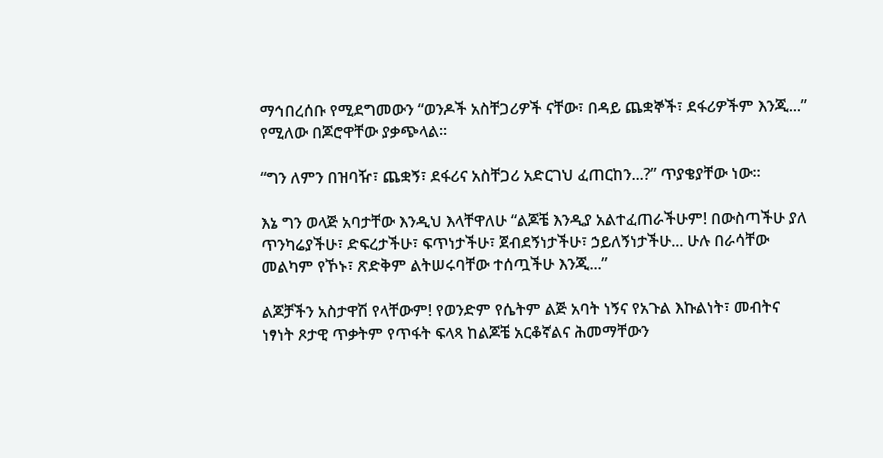ማኅበረሰቡ የሚደግመውን “ወንዶች አስቸጋሪዎች ናቸው፣ በዳይ ጨቋኞች፣ ደፋሪዎችም እንጂ...” የሚለው በጆሮዋቸው ያቃጭላል።

“ግን ለምን በዝባዥ፣ ጨቋኝ፣ ደፋሪና አስቸጋሪ አድርገህ ፈጠርከን...?” ጥያቄያቸው ነው።

እኔ ግን ወላጅ አባታቸው እንዲህ እላቸዋለሁ “ልጆቼ እንዲያ አልተፈጠራችሁም! በውስጣችሁ ያለ ጥንካሬያችሁ፣ ድፍረታችሁ፣ ፍጥነታችሁ፣ ጀብደኝነታችሁ፣ ኃይለኝነታችሁ... ሁሉ በራሳቸው መልካም የኾኑ፣ ጽድቅም ልትሠሩባቸው ተሰጧችሁ እንጂ...”

ልጆቻችን አስታዋሽ የላቸውም! የወንድም የሴትም ልጅ አባት ነኝና የአጉል እኩልነት፣ መብትና ነፃነት ጾታዊ ጥቃትም የጥፋት ፍላጻ ከልጆቼ አርቆኛልና ሕመማቸውን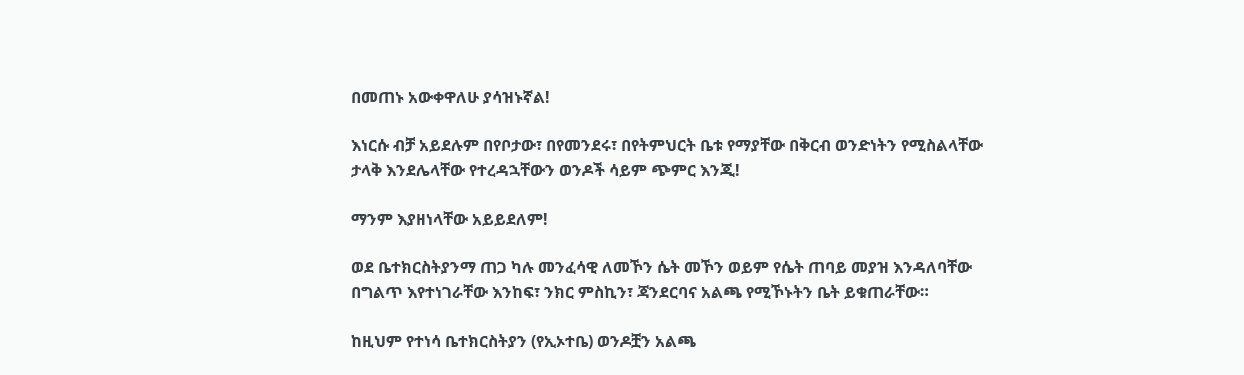በመጠኑ አውቀዋለሁ ያሳዝኑኛል!

እነርሱ ብቻ አይደሉም በየቦታው፣ በየመንደሩ፣ በየትምህርት ቤቱ የማያቸው በቅርብ ወንድነትን የሚስልላቸው ታላቅ እንደሌላቸው የተረዳኋቸውን ወንዶች ሳይም ጭምር እንጂ!

ማንም እያዘነላቸው አይይደለም!

ወደ ቤተክርስትያንማ ጠጋ ካሉ መንፈሳዊ ለመኾን ሴት መኾን ወይም የሴት ጠባይ መያዝ እንዳለባቸው በግልጥ እየተነገራቸው እንከፍ፣ ንክር ምስኪን፣ ጃንደርባና አልጫ የሚኾኑትን ቤት ይቁጠራቸው።

ከዚህም የተነሳ ቤተክርስትያን (የኢኦተቤ) ወንዶቿን አልጫ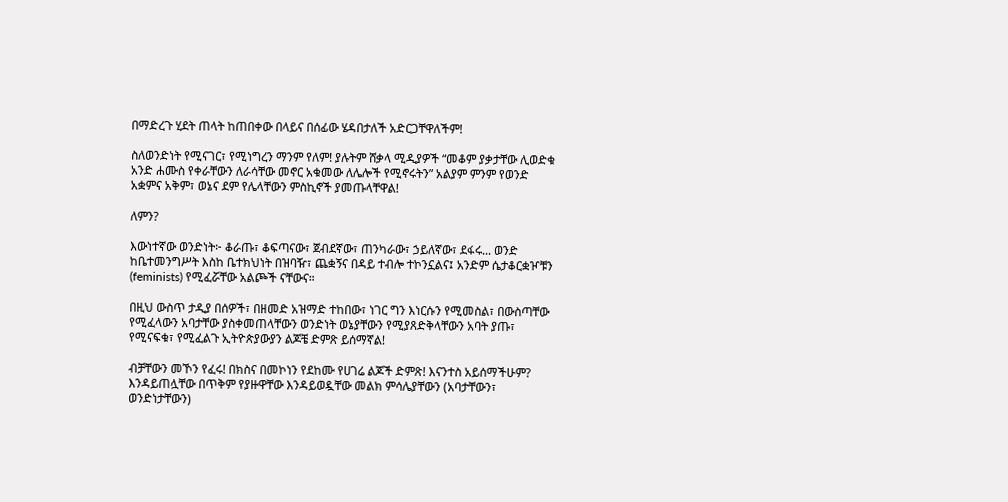በማድረጉ ሂደት ጠላት ከጠበቀው በላይና በሰፊው ሄዳበታለች አድርጋቸዋለችም!

ስለወንድነት የሚናገር፣ የሚነግረን ማንም የለም! ያሉትም ሸቃላ ሚዲያዎች “መቆም ያቃታቸው ሊወድቁ አንድ ሐሙስ የቀራቸውን ለራሳቸው መኖር አቁመው ለሌሎች የሚኖሩትን” አልያም ምንም የወንድ አቋምና አቅም፣ ወኔና ደም የሌላቸውን ምስኪኖች ያመጡላቸዋል!

ለምን?

እውነተኛው ወንድነት፦ ቆራጡ፣ ቆፍጣናው፣ ጀብደኛው፣ ጠንካራው፣ ኃይለኛው፣ ደፋሩ... ወንድ ከቤተመንግሥት እስከ ቤተክህነት በዝባዥ፣ ጨቋኝና በዳይ ተብሎ ተኮንኗልና፤ አንድም ሴታቆርቋዦቹን (feminists) የሚፈሯቸው አልጮች ናቸውና።

በዚህ ውስጥ ታዲያ በሰዎች፣ በዘመድ አዝማድ ተከበው፣ ነገር ግን እነርሱን የሚመስል፣ በውስጣቸው የሚፈላውን አባታቸው ያስቀመጠላቸውን ወንድነት ወኔያቸውን የሚያጸድቅላቸውን አባት ያጡ፣ የሚናፍቁ፣ የሚፈልጉ ኢትዮጵያውያን ልጆቼ ድምጽ ይሰማኛል!

ብቻቸውን መኾን የፈሩ! በክስና በመኮነን የደከሙ የሀገሬ ልጆች ድምጽ! እናንተስ አይሰማችሁም? እንዳይጠሏቸው በጥቅም የያዙዋቸው እንዳይወዷቸው መልክ ምሳሌያቸውን (አባታቸውን፣ ወንድነታቸውን)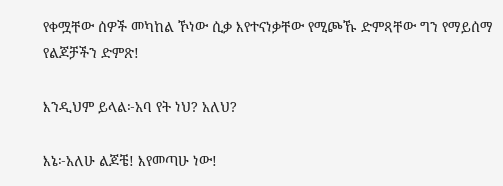የቀሟቸው ሰዎች መካከል ኾነው ሲቃ እየተናነቃቸው የሚጮኹ ድምጻቸው ግን የማይሰማ የልጆቻችን ድምጽ!

እንዲህም ይላል፦አባ የት ነህ? አለህ?

እኔ፦አለሁ ልጆቼ! እየመጣሁ ነው!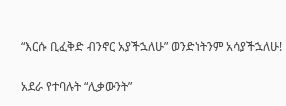“እርሱ ቢፈቅድ ብንኖር አያችኋለሁ” ወንድነትንም አሳያችኋለሁ!

አደራ የተባሉት “ሊቃውንት”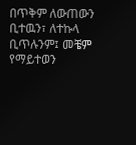በጥቅም ለውጠውን ቢተዉን፣ ለተኩላ ቢጥሉንም፤ መቼም የማይተወን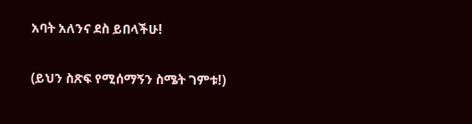አባት አለንና ደስ ይበላችሁ!

(ይህን ስጽፍ የሚሰማኝን ስሜት ገምቱ!)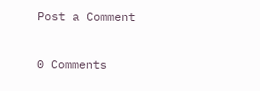Post a Comment

0 Comments